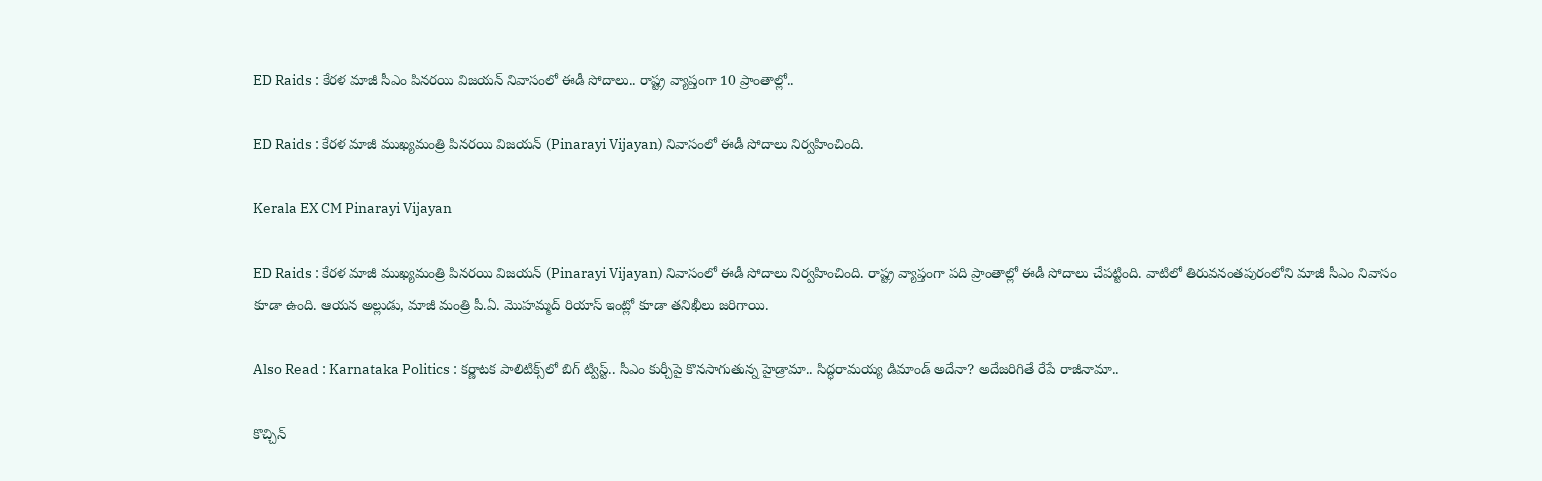ED Raids : కేరళ మాజీ సీఎం పినరయి విజయన్ నివాసంలో ఈడీ సోదాలు.. రాష్ట్ర వ్యాప్తంగా 10 ప్రాంతాల్లో..

ED Raids : కేరళ మాజీ ముఖ్యమంత్రి పినరయి విజయన్ (Pinarayi Vijayan) నివాసంలో ఈడీ సోదాలు నిర్వహించింది.

Kerala EX CM Pinarayi Vijayan

ED Raids : కేరళ మాజీ ముఖ్యమంత్రి పినరయి విజయన్ (Pinarayi Vijayan) నివాసంలో ఈడీ సోదాలు నిర్వహించింది. రాష్ట్ర వ్యాప్తంగా పది ప్రాంతాల్లో ఈడీ సోదాలు చేపట్టింది. వాటిలో తిరువనంతపురంలోని మాజీ సీఎం నివాసం కూడా ఉంది. ఆయన అల్లుడు, మాజీ మంత్రి పీ.ఏ. మొహమ్మద్ రియాస్ ఇంట్లో కూడా తనిఖీలు జరిగాయి.

Also Read : Karnataka Politics : కర్ణాటక పాలిటిక్స్‌లో బిగ్ ట్విస్ట్.. సీఎం కుర్చీపై కొనసాగుతున్న హైడ్రామా.. సిద్ధరామయ్య డిమాండ్ అదేనా? అదేజరిగితే రేపే రాజీనామా..

కొచ్చిన్‌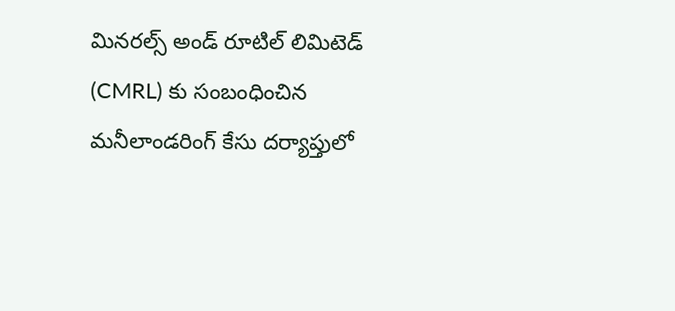మినరల్స్‌ అండ్‌ రూటిల్ లిమిటెడ్‌ (CMRL) కు సంబంధించిన మనీలాండరింగ్ కేసు దర్యాప్తులో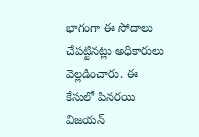భాగంగా ఈ సోదాలు చేపట్టినట్లు అధికారులు వెల్లడించారు. ఈ కేసులో పినరయి విజయన్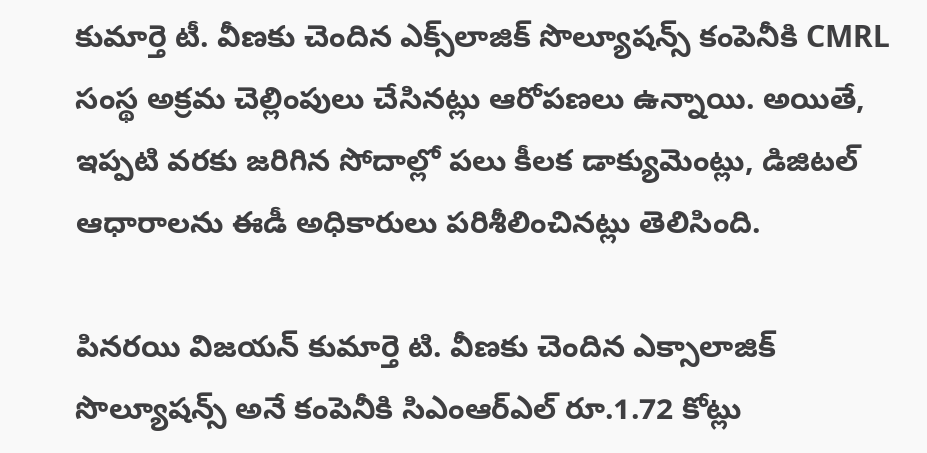కుమార్తె టీ. వీణకు చెందిన ఎక్స్‌లాజిక్ సొల్యూషన్స్ కంపెనీకి CMRL సంస్థ అక్రమ చెల్లింపులు చేసినట్లు ఆరోపణలు ఉన్నాయి. అయితే, ఇప్పటి వరకు జరిగిన సోదాల్లో పలు కీలక డాక్యుమెంట్లు, డిజిటల్ ఆధారాలను ఈడీ అధికారులు పరిశీలించినట్లు తెలిసింది.

పినరయి విజయన్ కుమార్తె టి. వీణకు చెందిన ఎక్సాలాజిక్ సొల్యూషన్స్ అనే కంపెనీకి సిఎంఆర్ఎల్ రూ.1.72 కోట్లు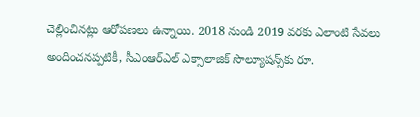చెల్లించినట్లు ఆరోపణలు ఉన్నాయి. 2018 నుండి 2019 వరకు ఎలాంటి సేవలు అందించనప్పటికీ, సీఎంఆర్ఎల్ ఎక్సాలాజిక్ సొల్యూషన్స్‌కు రూ.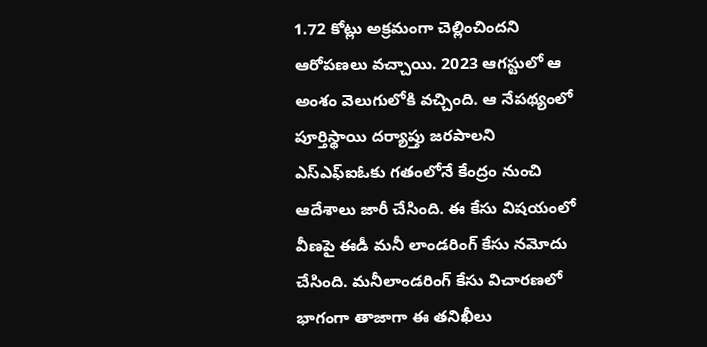1.72 కోట్లు అక్రమంగా చెల్లించిందని ఆరోపణలు వచ్చాయి. 2023 ఆగస్టులో ఆ అంశం వెలుగులోకి వచ్చింది. ఆ నేపథ్యంలో పూర్తిస్థాయి దర్యాప్తు జరపాలని ఎస్‌ఎఫ్‌ఐఓకు గతంలోనే కేంద్రం నుంచి ఆదేశాలు జారీ చేసింది. ఈ కేసు విషయంలో వీణపై ఈడీ మనీ లాండరింగ్ కేసు నమోదు చేసింది. మనీలాండరింగ్ కేసు విచారణలో భాగంగా తాజాగా ఈ తనిఖీలు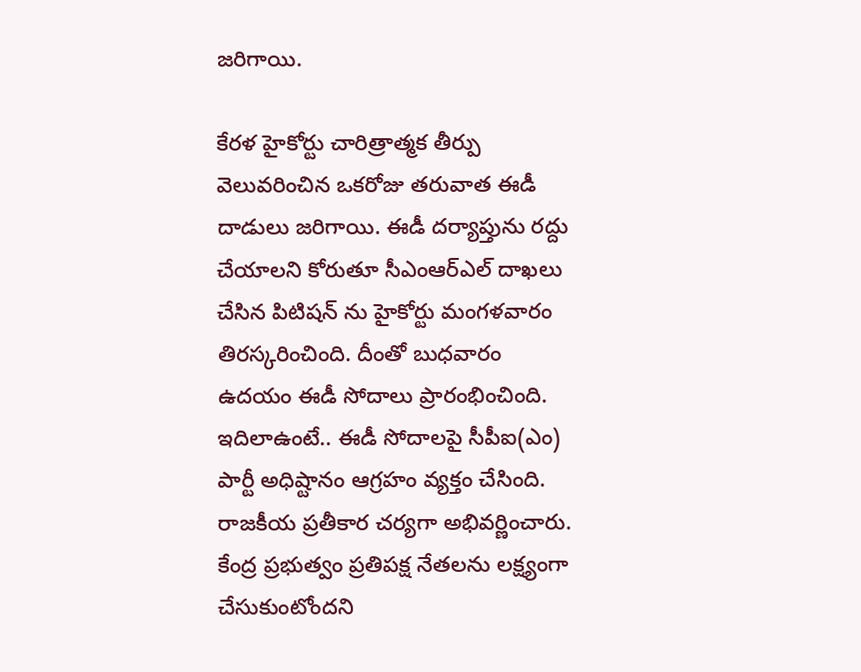జరిగాయి.

కేరళ హైకోర్టు చారిత్రాత్మక తీర్పు వెలువరించిన ఒకరోజు తరువాత ఈడీ దాడులు జరిగాయి. ఈడీ దర్యాప్తును రద్దు చేయాలని కోరుతూ సీఎంఆర్ఎల్ దాఖలు చేసిన పిటిషన్ ను హైకోర్టు మంగళవారం తిరస్కరించింది. దీంతో బుధవారం ఉదయం ఈడీ సోదాలు ప్రారంభించింది. ఇదిలాఉంటే.. ఈడీ సోదాలపై సీపీఐ(ఎం) పార్టీ అధిష్టానం ఆగ్రహం వ్యక్తం చేసింది. రాజకీయ ప్రతీకార చర్యగా అభివర్ణించారు. కేంద్ర ప్రభుత్వం ప్రతిపక్ష నేతలను లక్ష్యంగా చేసుకుంటోందని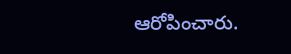ఆరోపించారు.